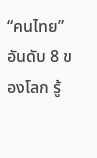“คนไทย” อันดับ 8 ของโลก รู้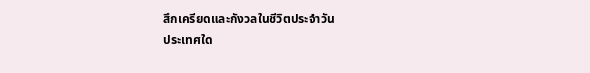สึกเครียดและกังวลในชีวิตประจำวัน
ประเทศใด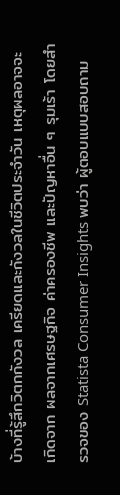บ้างที่รู้สึกวิตกกังวล เครียดและกังวลในชีวิตประจำวัน เหตุผลอาจจะเกิดจาก ผลจากเศรษฐกิจ ค่าครองชีพ และปัญหาอื่น ๆ รุมเร้า โดยสำรวจของ Statista Consumer Insights พบว่า ผู้ตอบแบบสอบถาม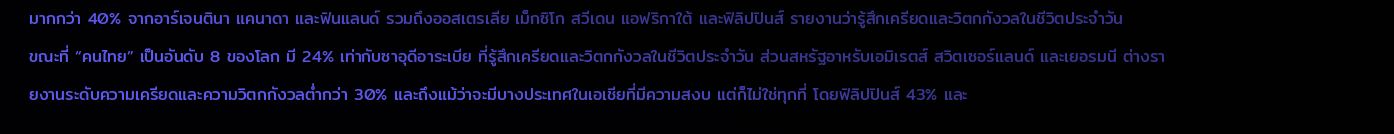มากกว่า 40% จากอาร์เจนตินา แคนาดา และฟินแลนด์ รวมถึงออสเตรเลีย เม็กซิโก สวีเดน แอฟริกาใต้ และฟิลิปปินส์ รายงานว่ารู้สึกเครียดและวิตกกังวลในชีวิตประจำวัน
ขณะที่ “คนไทย” เป็นอันดับ 8 ของโลก มี 24% เท่ากับซาอุดีอาระเบีย ที่รู้สึกเครียดและวิตกกังวลในชีวิตประจำวัน ส่วนสหรัฐอาหรับเอมิเรตส์ สวิตเซอร์แลนด์ และเยอรมนี ต่างรายงานระดับความเครียดและความวิตกกังวลต่ำกว่า 30% และถึงแม้ว่าจะมีบางประเทศในเอเชียที่มีความสงบ แต่ก็ไม่ใช่ทุกที่ โดยฟิลิปปินส์ 43% และ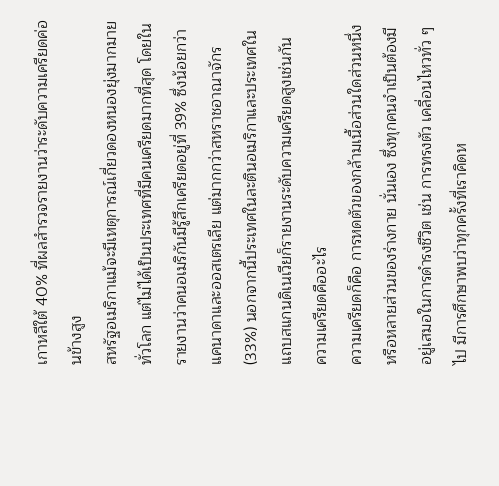เกาหลีใต้ 40% ที่ผลสำรวจรายงานว่าระดับความเครียดค่อนข้างสูง
สหรัฐอเมริกาแม้จะมีเหตุการณ์เกี่ยวดองหนองยุ่งมากมายทั่วโลก แต่ไม่ได้เป็นประเทศที่มีคนเครียดมากที่สุด โดยในรายงานว่าคนอเมริกันมีรู้สึกเครียดอยู่ที่ 39% ซึ่งน้อยกว่าแคนาดาและออสเตรเลีย แต่มากกว่าสหราชอาณาจักร (33%) นอกจากนี้ประเทศในละตินอเมริกาและประเทศในแถบสแกนดิเนเวียก็รายงานระดับความเครียดสูงเช่นกัน
ความเครียดคืออะไร
ความเครียดก็คือ การหดตัวของกล้ามเนื้อส่วนใดส่วนหนึ่งหรือหลายส่วนของร่างกาย นั่นเอง ซึ่งทุกคนจำเป็นต้องมีอยู่เสมอในการดำรงชีวิต เช่น การทรงตัว เคลื่อนไหวทั่ว ๆ ไป มีการศึกษาพบว่าทุกครั้งที่เราคิดห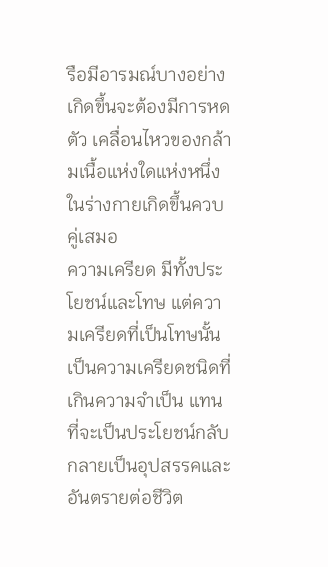รือมีอารมณ์บางอย่างเกิดขึ้นจะต้องมีการหดตัว เคลื่อนไหวของกล้ามเนื้อแห่งใดแห่งหนึ่ง ในร่างกายเกิดขึ้นควบคู่เสมอ
ความเครียด มีทั้งประโยชน์และโทษ แต่ความเครียดที่เป็นโทษนั้น เป็นความเครียดชนิดที่เกินความจำเป็น แทนที่จะเป็นประโยชน์กลับกลายเป็นอุปสรรคและอันตรายต่อชีวิต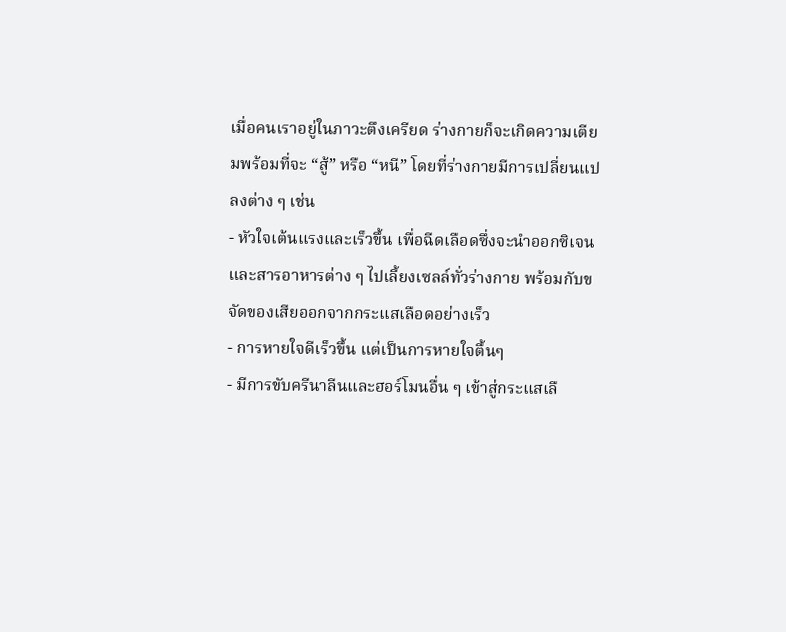เมื่อคนเราอยู่ในภาวะตึงเครียด ร่างกายก็จะเกิดความเตียมพร้อมที่จะ “สู้” หรือ “หนี” โดยที่ร่างกายมีการเปลี่ยนแปลงต่าง ๆ เช่น
- หัวใจเต้นแรงและเร็วขึ้น เพื่อฉีดเลือดซึ่งจะนำออกซิเจนและสารอาหารต่าง ๆ ไปเลี้ยงเซลล์ทั่วร่างกาย พร้อมกับขจัดของเสียออกจากกระแสเลือดอย่างเร็ว
- การหายใจดีเร็วขึ้น แต่เป็นการหายใจตื้นๆ
- มีการขับครีนาลีนและฮอร์โมนอื่น ๆ เข้าสู่กระแสเลื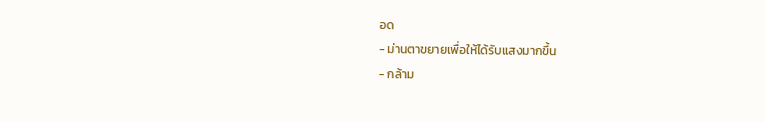อด
- ม่านตาขยายเพื่อให้ได้รับแสงมากขึ้น
- กล้าม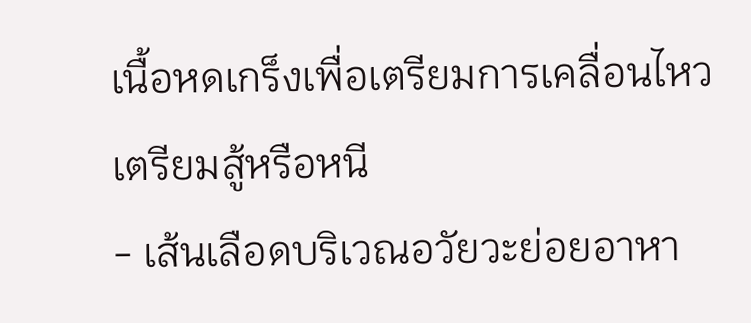เนื้อหดเกร็งเพื่อเตรียมการเคลื่อนไหว เตรียมสู้หรือหนี
- เส้นเลือดบริเวณอวัยวะย่อยอาหา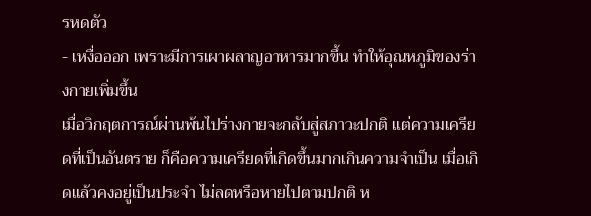รหดตัว
- เหงื่อออก เพราะมีการเผาผลาญอาหารมากขึ้น ทำให้อุณหภูมิของร่างกายเพิ่มขึ้น
เมื่อวิกฤตการณ์ผ่านพ้นไปร่างกายจะกลับสู่สภาวะปกติ แต่ความเครียดที่เป็นอันตราย ก็คือความเครียดที่เกิดขึ้นมากเกินความจำเป็น เมื่อเกิดแล้วคงอยู่เป็นประจำ ไม่ลดหรือหายไปตามปกติ ห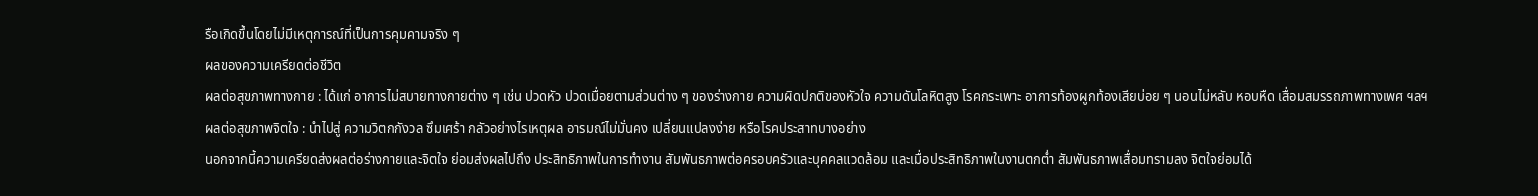รือเกิดขึ้นโดยไม่มีเหตุการณ์ที่เป็นการคุมคามจริง ๆ
ผลของความเครียดต่อชีวิต
ผลต่อสุขภาพทางกาย : ได้แก่ อาการไม่สบายทางกายต่าง ๆ เช่น ปวดหัว ปวดเมื่อยตามส่วนต่าง ๆ ของร่างกาย ความผิดปกติของหัวใจ ความดันโลหิตสูง โรคกระเพาะ อาการท้องผูกท้องเสียบ่อย ๆ นอนไม่หลับ หอบหืด เสื่อมสมรรถภาพทางเพศ ฯลฯ
ผลต่อสุขภาพจิตใจ : นำไปสู่ ความวิตกกังวล ซึมเศร้า กลัวอย่างไรเหตุผล อารมณ์ไม่มั่นคง เปลี่ยนแปลงง่าย หรือโรคประสาทบางอย่าง
นอกจากนี้ความเครียดส่งผลต่อร่างกายและจิตใจ ย่อมส่งผลไปถึง ประสิทธิภาพในการทำงาน สัมพันธภาพต่อครอบครัวและบุคคลแวดล้อม และเมื่อประสิทธิภาพในงานตกต่ำ สัมพันธภาพเสื่อมทรามลง จิตใจย่อมได้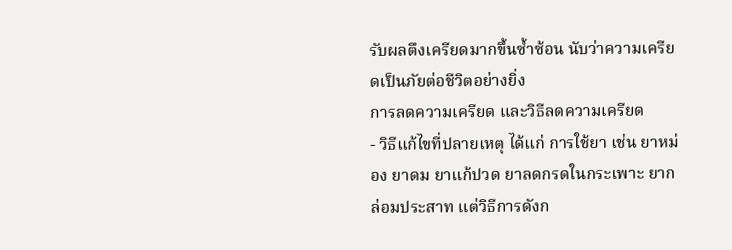รับผลตึงเครียดมากขึ้นซ้ำซ้อน นับว่าความเครียดเป็นภัยต่อชีวิตอย่างยิ่ง
การลดความเครียด และวิธีลดความเครียด
- วิธีแก้ไขที่ปลายเหตุ ได้แก่ การใช้ยา เช่น ยาหม่อง ยาดม ยาแก้ปวด ยาลดกรดในกระเพาะ ยากล่อมประสาท แต่วิธีการดังก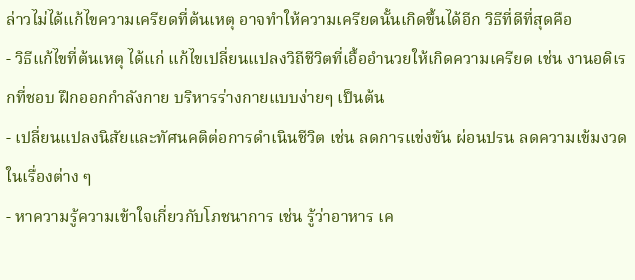ล่าวไม่ได้แก้ไขความเครียดที่ต้นเหตุ อาจทำให้ความเครียดนั้นเกิดขึ้นได้อีก วิธีที่ดีที่สุดคือ
- วิธีแก้ไขที่ต้นเหตุ ได้แก่ แก้ไขเปลี่ยนแปลงวิถีชีวิตที่เอื้ออำนวยให้เกิดความเครียด เช่น งานอดิเรกที่ชอบ ฝึกออกกำลังกาย บริหารร่างกายแบบง่ายๆ เป็นต้น
- เปลี่ยนแปลงนิสัยและทัศนคติต่อการดำเนินชีวิต เช่น ลดการแข่งขัน ผ่อนปรน ลดความเข้มงวด ในเรื่องต่าง ๆ
- หาความรู้ความเข้าใจเกี่ยวกับโภชนาการ เช่น รู้ว่าอาหาร เค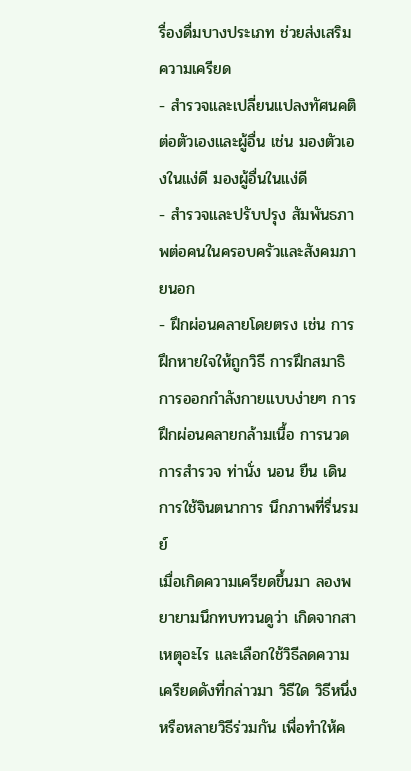รื่องดื่มบางประเภท ช่วยส่งเสริมความเครียด
- สำรวจและเปลี่ยนแปลงทัศนคติต่อตัวเองและผู้อื่น เช่น มองตัวเองในแง่ดี มองผู้อื่นในแง่ดี
- สำรวจและปรับปรุง สัมพันธภาพต่อคนในครอบครัวและสังคมภายนอก
- ฝึกผ่อนคลายโดยตรง เช่น การฝึกหายใจให้ถูกวิธี การฝึกสมาธิ การออกกำลังกายแบบง่ายๆ การฝึกผ่อนคลายกล้ามเนื้อ การนวด การสำรวจ ท่านั่ง นอน ยืน เดิน การใช้จินตนาการ นึกภาพที่รื่นรมย์
เมื่อเกิดความเครียดขึ้นมา ลองพยายามนึกทบทวนดูว่า เกิดจากสาเหตุอะไร และเลือกใช้วิธีลดความเครียดดังที่กล่าวมา วิธีใด วิธีหนึ่งหรือหลายวิธีร่วมกัน เพื่อทำให้ค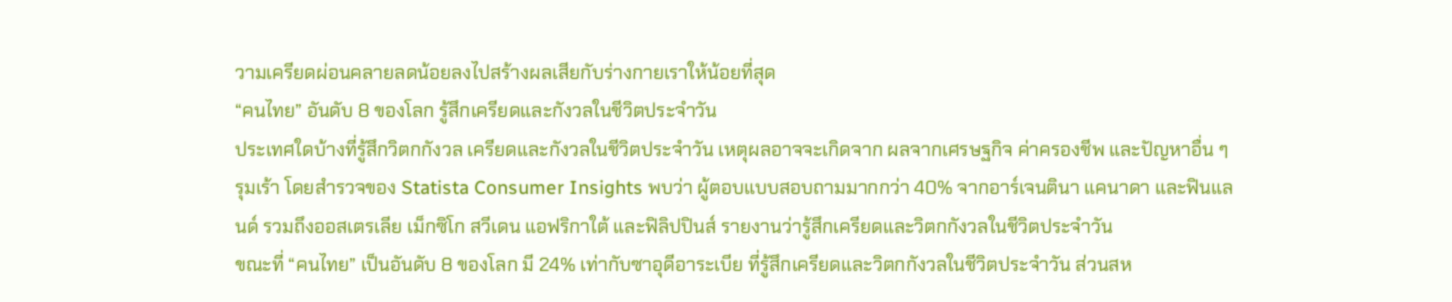วามเครียดผ่อนคลายลดน้อยลงไปสร้างผลเสียกับร่างกายเราให้น้อยที่สุด
“คนไทย” อันดับ 8 ของโลก รู้สึกเครียดและกังวลในชีวิตประจำวัน
ประเทศใดบ้างที่รู้สึกวิตกกังวล เครียดและกังวลในชีวิตประจำวัน เหตุผลอาจจะเกิดจาก ผลจากเศรษฐกิจ ค่าครองชีพ และปัญหาอื่น ๆ รุมเร้า โดยสำรวจของ Statista Consumer Insights พบว่า ผู้ตอบแบบสอบถามมากกว่า 40% จากอาร์เจนตินา แคนาดา และฟินแลนด์ รวมถึงออสเตรเลีย เม็กซิโก สวีเดน แอฟริกาใต้ และฟิลิปปินส์ รายงานว่ารู้สึกเครียดและวิตกกังวลในชีวิตประจำวัน
ขณะที่ “คนไทย” เป็นอันดับ 8 ของโลก มี 24% เท่ากับซาอุดีอาระเบีย ที่รู้สึกเครียดและวิตกกังวลในชีวิตประจำวัน ส่วนสห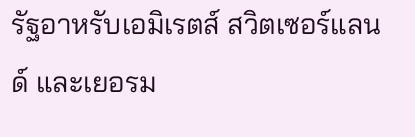รัฐอาหรับเอมิเรตส์ สวิตเซอร์แลนด์ และเยอรม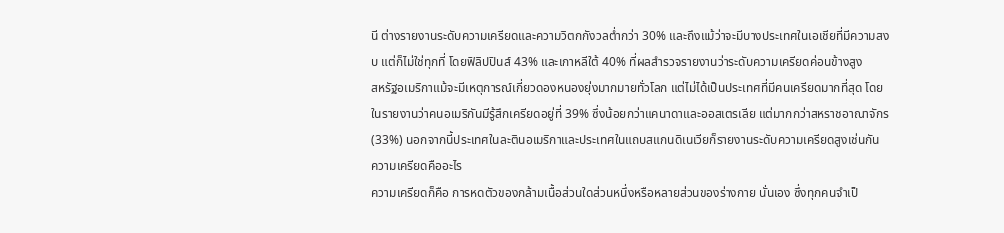นี ต่างรายงานระดับความเครียดและความวิตกกังวลต่ำกว่า 30% และถึงแม้ว่าจะมีบางประเทศในเอเชียที่มีความสงบ แต่ก็ไม่ใช่ทุกที่ โดยฟิลิปปินส์ 43% และเกาหลีใต้ 40% ที่ผลสำรวจรายงานว่าระดับความเครียดค่อนข้างสูง
สหรัฐอเมริกาแม้จะมีเหตุการณ์เกี่ยวดองหนองยุ่งมากมายทั่วโลก แต่ไม่ได้เป็นประเทศที่มีคนเครียดมากที่สุด โดยในรายงานว่าคนอเมริกันมีรู้สึกเครียดอยู่ที่ 39% ซึ่งน้อยกว่าแคนาดาและออสเตรเลีย แต่มากกว่าสหราชอาณาจักร (33%) นอกจากนี้ประเทศในละตินอเมริกาและประเทศในแถบสแกนดิเนเวียก็รายงานระดับความเครียดสูงเช่นกัน
ความเครียดคืออะไร
ความเครียดก็คือ การหดตัวของกล้ามเนื้อส่วนใดส่วนหนึ่งหรือหลายส่วนของร่างกาย นั่นเอง ซึ่งทุกคนจำเป็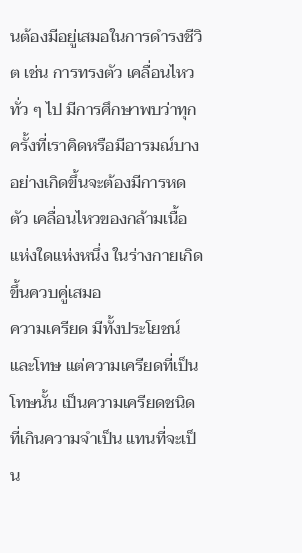นต้องมีอยู่เสมอในการดำรงชีวิต เช่น การทรงตัว เคลื่อนไหวทั่ว ๆ ไป มีการศึกษาพบว่าทุกครั้งที่เราคิดหรือมีอารมณ์บางอย่างเกิดขึ้นจะต้องมีการหดตัว เคลื่อนไหวของกล้ามเนื้อแห่งใดแห่งหนึ่ง ในร่างกายเกิดขึ้นควบคู่เสมอ
ความเครียด มีทั้งประโยชน์และโทษ แต่ความเครียดที่เป็นโทษนั้น เป็นความเครียดชนิดที่เกินความจำเป็น แทนที่จะเป็น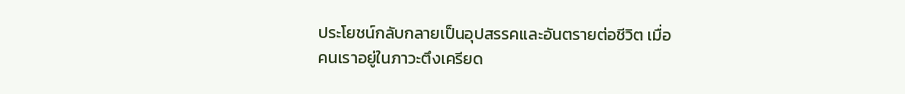ประโยชน์กลับกลายเป็นอุปสรรคและอันตรายต่อชีวิต เมื่อคนเราอยู่ในภาวะตึงเครียด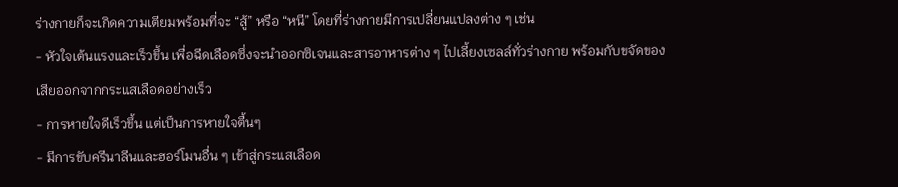ร่างกายก็จะเกิดความเตียมพร้อมที่จะ “สู้” หรือ “หนี” โดยที่ร่างกายมีการเปลี่ยนแปลงต่าง ๆ เช่น
- หัวใจเต้นแรงและเร็วขึ้น เพื่อฉีดเลือดซึ่งจะนำออกซิเจนและสารอาหารต่าง ๆ ไปเลี้ยงเซลล์ทั่วร่างกาย พร้อมกับขจัดของเสียออกจากกระแสเลือดอย่างเร็ว
- การหายใจดีเร็วขึ้น แต่เป็นการหายใจตื้นๆ
- มีการขับครีนาลีนและฮอร์โมนอื่น ๆ เข้าสู่กระแสเลือด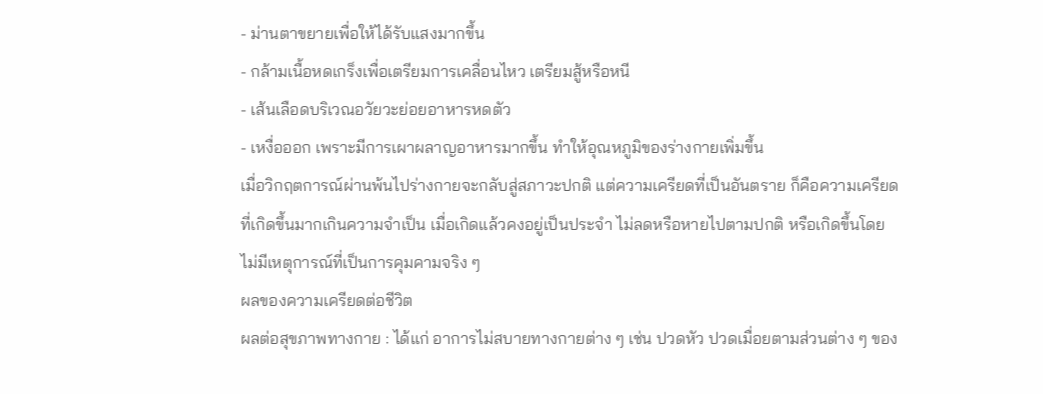- ม่านตาขยายเพื่อให้ได้รับแสงมากขึ้น
- กล้ามเนื้อหดเกร็งเพื่อเตรียมการเคลื่อนไหว เตรียมสู้หรือหนี
- เส้นเลือดบริเวณอวัยวะย่อยอาหารหดตัว
- เหงื่อออก เพราะมีการเผาผลาญอาหารมากขึ้น ทำให้อุณหภูมิของร่างกายเพิ่มขึ้น
เมื่อวิกฤตการณ์ผ่านพ้นไปร่างกายจะกลับสู่สภาวะปกติ แต่ความเครียดที่เป็นอันตราย ก็คือความเครียดที่เกิดขึ้นมากเกินความจำเป็น เมื่อเกิดแล้วคงอยู่เป็นประจำ ไม่ลดหรือหายไปตามปกติ หรือเกิดขึ้นโดยไม่มีเหตุการณ์ที่เป็นการคุมคามจริง ๆ
ผลของความเครียดต่อชีวิต
ผลต่อสุขภาพทางกาย : ได้แก่ อาการไม่สบายทางกายต่าง ๆ เช่น ปวดหัว ปวดเมื่อยตามส่วนต่าง ๆ ของ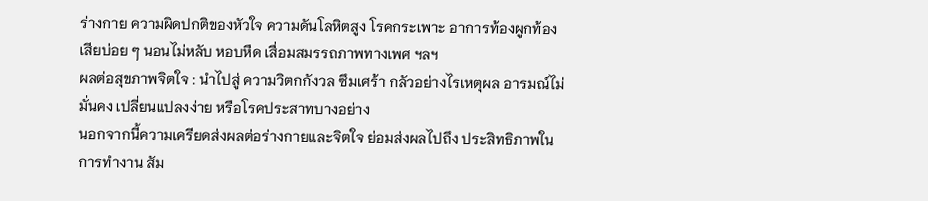ร่างกาย ความผิดปกติของหัวใจ ความดันโลหิตสูง โรคกระเพาะ อาการท้องผูกท้องเสียบ่อย ๆ นอนไม่หลับ หอบหืด เสื่อมสมรรถภาพทางเพศ ฯลฯ
ผลต่อสุขภาพจิตใจ : นำไปสู่ ความวิตกกังวล ซึมเศร้า กลัวอย่างไรเหตุผล อารมณ์ไม่มั่นคง เปลี่ยนแปลงง่าย หรือโรคประสาทบางอย่าง
นอกจากนี้ความเครียดส่งผลต่อร่างกายและจิตใจ ย่อมส่งผลไปถึง ประสิทธิภาพในการทำงาน สัม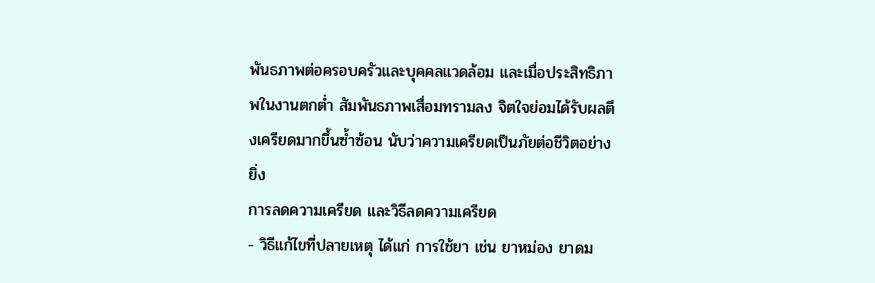พันธภาพต่อครอบครัวและบุคคลแวดล้อม และเมื่อประสิทธิภาพในงานตกต่ำ สัมพันธภาพเสื่อมทรามลง จิตใจย่อมได้รับผลตึงเครียดมากขึ้นซ้ำซ้อน นับว่าความเครียดเป็นภัยต่อชีวิตอย่างยิ่ง
การลดความเครียด และวิธีลดความเครียด
- วิธีแก้ไขที่ปลายเหตุ ได้แก่ การใช้ยา เช่น ยาหม่อง ยาดม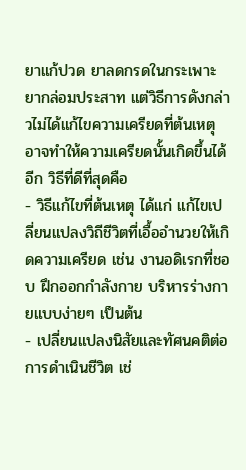ยาแก้ปวด ยาลดกรดในกระเพาะ ยากล่อมประสาท แต่วิธีการดังกล่าวไม่ได้แก้ไขความเครียดที่ต้นเหตุ อาจทำให้ความเครียดนั้นเกิดขึ้นได้อีก วิธีที่ดีที่สุดคือ
- วิธีแก้ไขที่ต้นเหตุ ได้แก่ แก้ไขเปลี่ยนแปลงวิถีชีวิตที่เอื้ออำนวยให้เกิดความเครียด เช่น งานอดิเรกที่ชอบ ฝึกออกกำลังกาย บริหารร่างกายแบบง่ายๆ เป็นต้น
- เปลี่ยนแปลงนิสัยและทัศนคติต่อการดำเนินชีวิต เช่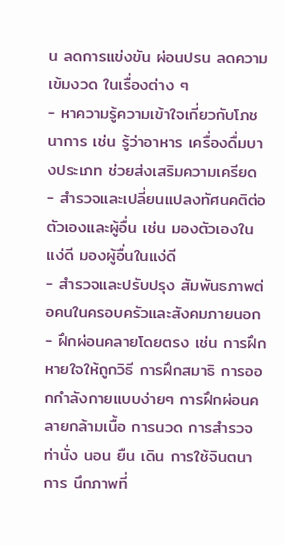น ลดการแข่งขัน ผ่อนปรน ลดความเข้มงวด ในเรื่องต่าง ๆ
- หาความรู้ความเข้าใจเกี่ยวกับโภชนาการ เช่น รู้ว่าอาหาร เครื่องดื่มบางประเภท ช่วยส่งเสริมความเครียด
- สำรวจและเปลี่ยนแปลงทัศนคติต่อตัวเองและผู้อื่น เช่น มองตัวเองในแง่ดี มองผู้อื่นในแง่ดี
- สำรวจและปรับปรุง สัมพันธภาพต่อคนในครอบครัวและสังคมภายนอก
- ฝึกผ่อนคลายโดยตรง เช่น การฝึกหายใจให้ถูกวิธี การฝึกสมาธิ การออกกำลังกายแบบง่ายๆ การฝึกผ่อนคลายกล้ามเนื้อ การนวด การสำรวจ ท่านั่ง นอน ยืน เดิน การใช้จินตนาการ นึกภาพที่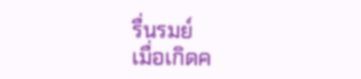รื่นรมย์
เมื่อเกิดค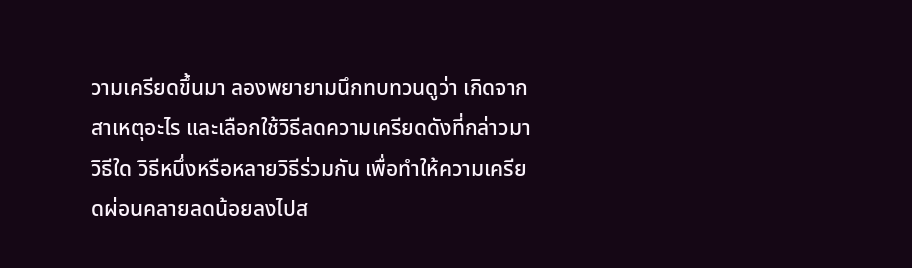วามเครียดขึ้นมา ลองพยายามนึกทบทวนดูว่า เกิดจากสาเหตุอะไร และเลือกใช้วิธีลดความเครียดดังที่กล่าวมา วิธีใด วิธีหนึ่งหรือหลายวิธีร่วมกัน เพื่อทำให้ความเครียดผ่อนคลายลดน้อยลงไปส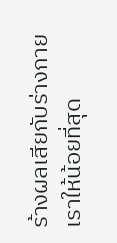ร้างผลเสียกับร่างกายเราให้น้อยที่สุด